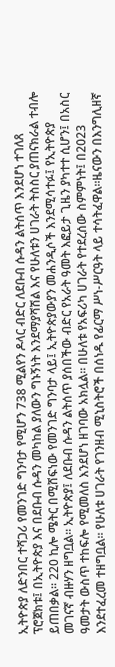ኢትዮጵያ ለድንበር ተሻጋሪ የመንገድ ግንባታ የሚሆን 738 ሚልየን ዶላር ብድር ለደቡብ ሱዳን ልትሰጥ እንደሆነ ተገለጸ ፕሮጀክቱ፤ በኢትዮጵያ እና በደቡብ ሱዳን መካከል ያለውን ግኑኝነት እንደማያሻሽል እና የሁለቱን ሀገራት ትስስር ያጠናክራል ተብሎ ይጠበቃል። 220 ኪሎ ሜትር በሚሸፍነው የመንገድ ግንባታ ላይ፤ ኢትዮጵያውያን መሐንዲሶች እንደሚሳተፉ፤ የኢትዮጵያ መገናኛ ብዙሃን ዘግቧል። ኢትዮጵያ፤ ለደቡብ ሱዳን ልትሰጥ ያሰበችው ብድር የአራት ዓመት እፎይታ ጊዜን ያካተተ ሲሆን፤ በአስር ዓመታት ውስጥ ተከፍሎ የሚመለስ እንደሆነ ዘገባው አክሏል። በሁለቱ የአፍሪካ ሀገራት የተደረሰው ስምምነት፤ በ2023 እንደተፈረመ ተዘግቧል። የሁለቱ ሀገራት የገንዘብ ሚኒስትሮች በሰነዱ የፊርማ ሥነ-ሥርዓት ላይ ተሳትፈዋል።ዜናውን በእንግሊዘኛ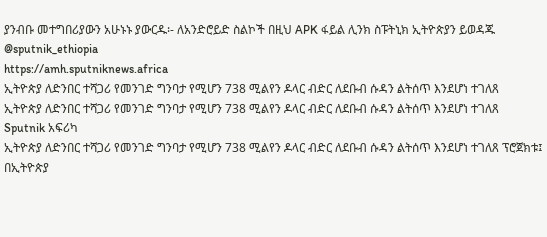ያንብቡ መተግበሪያውን አሁኑኑ ያውርዱ፡- ለአንድሮይድ ስልኮች በዚህ APK ፋይል ሊንክ ስፑትኒክ ኢትዮጵያን ይወዳጁ @sputnik_ethiopia
https://amh.sputniknews.africa
ኢትዮጵያ ለድንበር ተሻጋሪ የመንገድ ግንባታ የሚሆን 738 ሚልየን ዶላር ብድር ለደቡብ ሱዳን ልትሰጥ እንደሆነ ተገለጸ
ኢትዮጵያ ለድንበር ተሻጋሪ የመንገድ ግንባታ የሚሆን 738 ሚልየን ዶላር ብድር ለደቡብ ሱዳን ልትሰጥ እንደሆነ ተገለጸ
Sputnik አፍሪካ
ኢትዮጵያ ለድንበር ተሻጋሪ የመንገድ ግንባታ የሚሆን 738 ሚልየን ዶላር ብድር ለደቡብ ሱዳን ልትሰጥ እንደሆነ ተገለጸ ፕሮጀክቱ፤ በኢትዮጵያ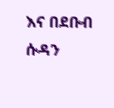እና በደቡብ ሱዳን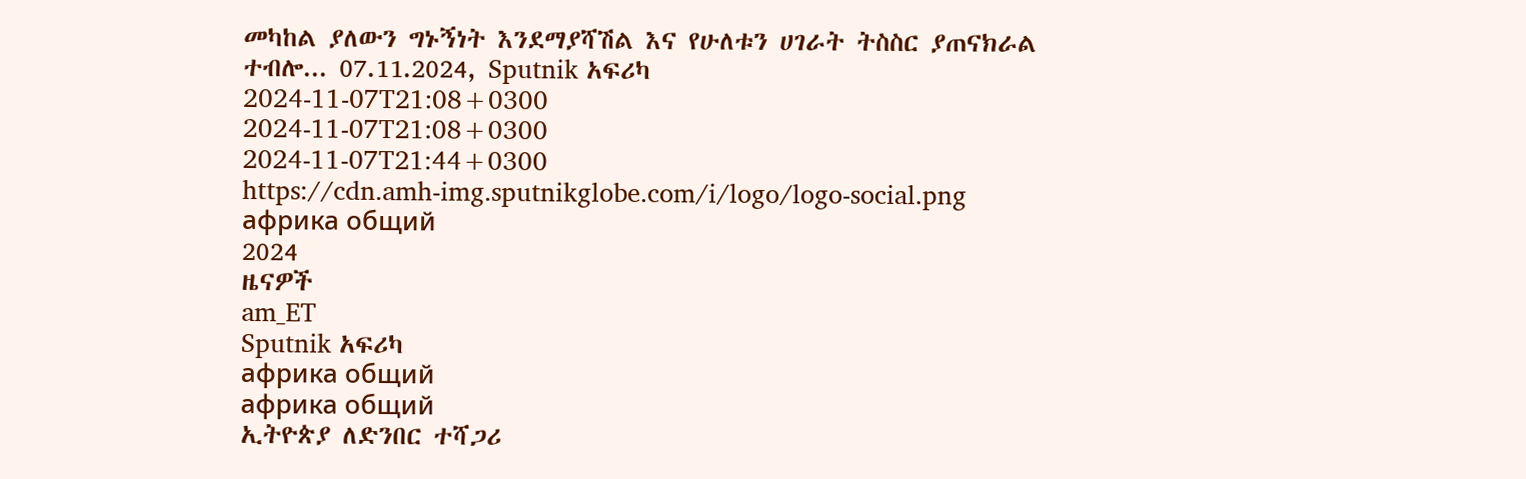መካከል ያለውን ግኑኝነት እንደማያሻሽል እና የሁለቱን ሀገራት ትስስር ያጠናክራል ተብሎ... 07.11.2024, Sputnik አፍሪካ
2024-11-07T21:08+0300
2024-11-07T21:08+0300
2024-11-07T21:44+0300
https://cdn.amh-img.sputnikglobe.com/i/logo/logo-social.png
африка общий
2024
ዜናዎች
am_ET
Sputnik አፍሪካ
африка общий
африка общий
ኢትዮጵያ ለድንበር ተሻጋሪ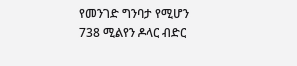የመንገድ ግንባታ የሚሆን 738 ሚልየን ዶላር ብድር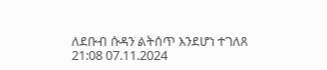ለደቡብ ሱዳን ልትሰጥ እንደሆነ ተገለጸ
21:08 07.11.2024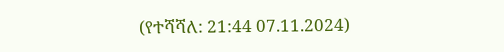(የተሻሻለ: 21:44 07.11.2024)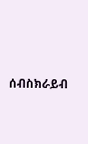ሰብስክራይብ